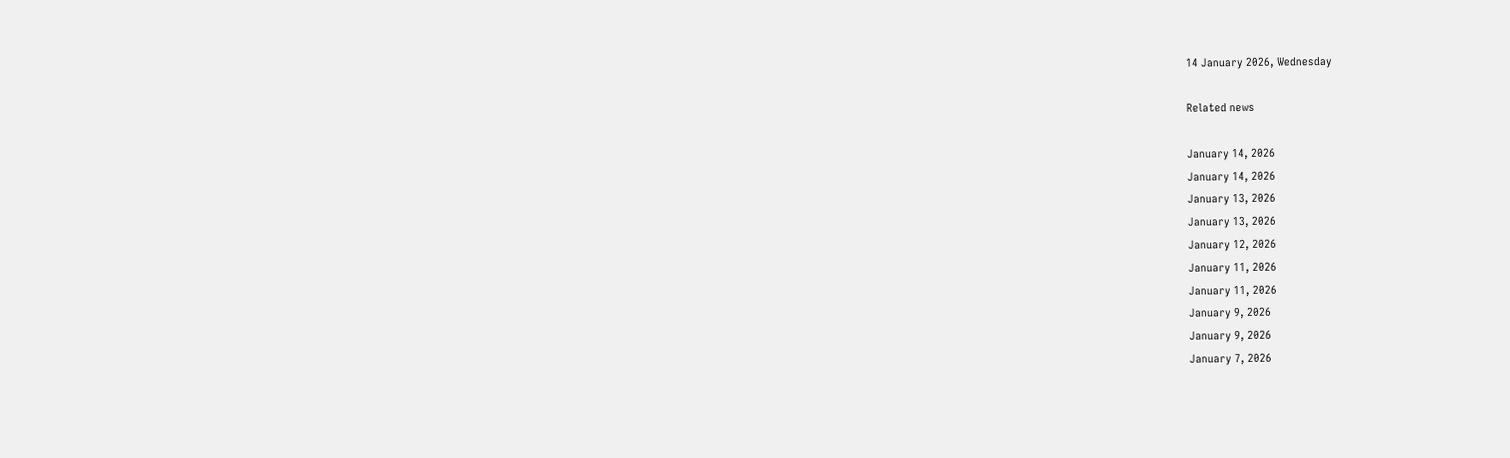14 January 2026, Wednesday

Related news

January 14, 2026
January 14, 2026
January 13, 2026
January 13, 2026
January 12, 2026
January 11, 2026
January 11, 2026
January 9, 2026
January 9, 2026
January 7, 2026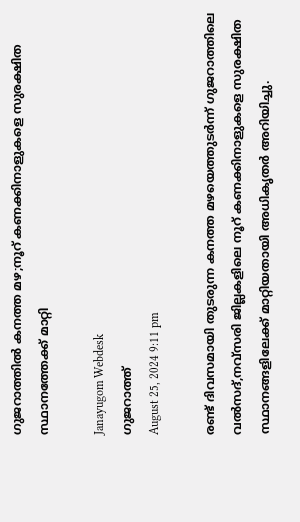ഗുജറാത്തിൽ കനത്ത മഴ;നൂറ് കണക്കിനാളുകളെ സുരക്ഷിത സ്ഥാനത്തേക്ക് മാറ്റി

Janayugom Webdesk
ഗുജറാത്ത്
August 25, 2024 9:11 pm

രണ്ട് ദിവസമായി തുടരുന്ന കനത്ത മഴയെത്തുടര്‍ന്ന് ഗുജറാത്തിലെ വല്‍സദ്,നവ്‌സരി ജില്ലകളിലെ നൂറ് കണക്കിനാളുകളെ സുരക്ഷിത സ്ഥാനങ്ങളിലേക്ക് മാറ്റിയതായി അധികൃതര്‍ അറിയിച്ചു.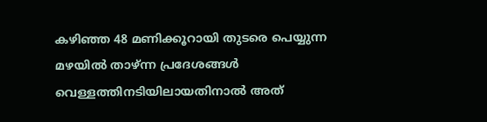കഴിഞ്ഞ 48 മണിക്കൂറായി തുടരെ പെയ്യുന്ന മഴയില്‍ താഴ്ന്ന പ്രദേശങ്ങള്‍ വെള്ളത്തിനടിയിലായതിനാല്‍ അത്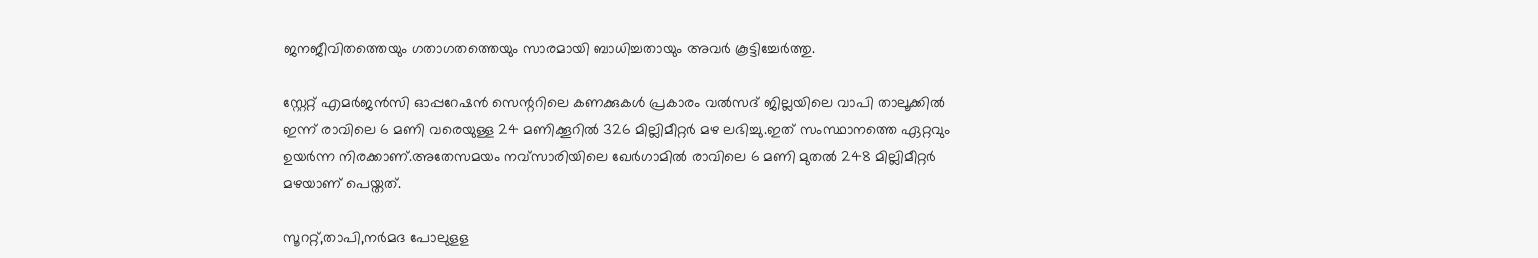ജനജീവിതത്തെയും ഗതാഗതത്തെയും സാരമായി ബാധിച്ചതായും അവര്‍ കൂട്ടിച്ചേര്‍ത്തു.

സ്റ്റേറ്റ് എമര്‍ജന്‍സി ഓപ്പറേഷന്‍ സെന്ററിലെ കണക്കുകള്‍ പ്രകാരം വല്‍സദ് ജില്ലയിലെ വാപി താലൂക്കില്‍ ഇന്ന് രാവിലെ 6 മണി വരെയുള്ള 24 മണിക്കൂറില്‍ 326 മില്ലിമീറ്റര്‍ മഴ ലഭിച്ചു.ഇത് സംസ്ഥാനത്തെ ഏറ്റവും ഉയര്‍ന്ന നിരക്കാണ്.അതേസമയം നവ്‌സാരിയിലെ ഖേര്‍ഗാമില്‍ രാവിലെ 6 മണി മുതല്‍ 248 മില്ലിമീറ്റര്‍ മഴയാണ് പെയ്തത്.

സൂററ്റ്,താപി,നര്‍മദ പോലുളള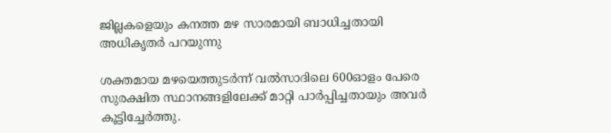ജില്ലകളെയും കനത്ത മഴ സാരമായി ബാധിച്ചതായി അധികൃതര്‍ പറയുന്നു

ശക്തമായ മഴയെത്തുടര്‍ന്ന് വല്‍സാദിലെ 600ഓളം പേരെ സുരക്ഷിത സ്ഥാനങ്ങളിലേക്ക് മാറ്റി പാര്‍പ്പിച്ചതായും അവര്‍ കൂട്ടിച്ചേര്‍ത്തു.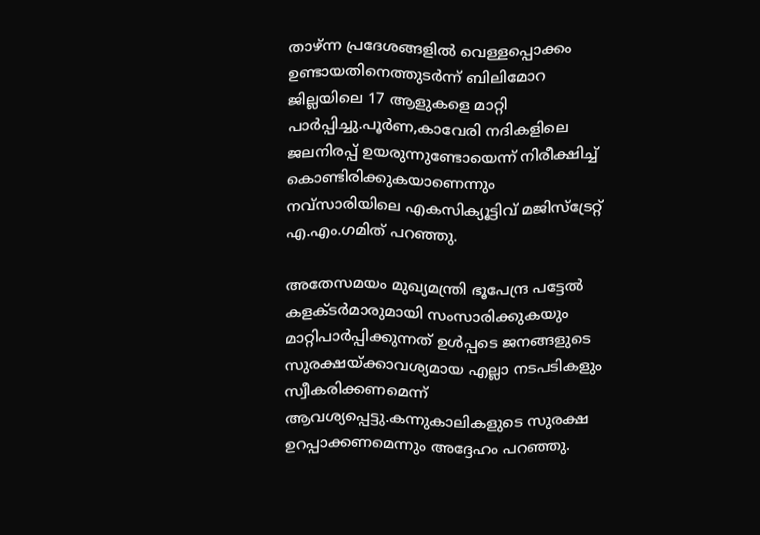താഴ്ന്ന പ്രദേശങ്ങളില്‍ വെള്ളപ്പൊക്കം ഉണ്ടായതിനെത്തുടര്‍ന്ന് ബിലിമോറ ജില്ലയിലെ 17 ആളുകളെ മാറ്റി പാര്‍പ്പിച്ചു.പൂര്‍ണ,കാവേരി നദികളിലെ ജലനിരപ്പ് ഉയരുന്നുണ്ടോയെന്ന് നിരീക്ഷിച്ച് കൊണ്ടിരിക്കുകയാണെന്നും നവ്‌സാരിയിലെ എകസിക്യൂട്ടിവ് മജിസ്‌ട്രേറ്റ് എ.എം.ഗമിത് പറഞ്ഞു.

അതേസമയം മുഖ്യമന്ത്രി ഭൂപേന്ദ്ര പട്ടേല്‍ കളക്ടര്‍മാരുമായി സംസാരിക്കുകയും മാറ്റിപാര്‍പ്പിക്കുന്നത് ഉള്‍പ്പടെ ജനങ്ങളുടെ സുരക്ഷയ്ക്കാവശ്യമായ എല്ലാ നടപടികളും സ്വീകരിക്കണമെന്ന് ആവശ്യപ്പെട്ടു.കന്നുകാലികളുടെ സുരക്ഷ ഉറപ്പാക്കണമെന്നും അദ്ദേഹം പറഞ്ഞു.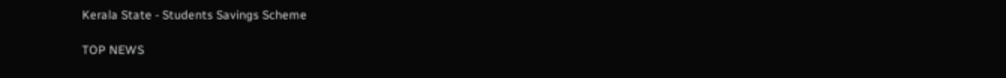Kerala State - Students Savings Scheme

TOP NEWS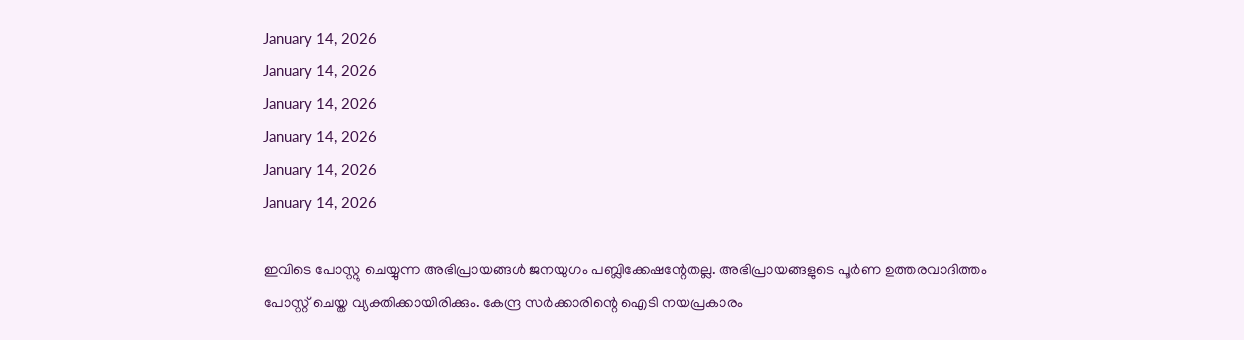January 14, 2026
January 14, 2026
January 14, 2026
January 14, 2026
January 14, 2026
January 14, 2026

ഇവിടെ പോസ്റ്റു ചെയ്യുന്ന അഭിപ്രായങ്ങള്‍ ജനയുഗം പബ്ലിക്കേഷന്റേതല്ല. അഭിപ്രായങ്ങളുടെ പൂര്‍ണ ഉത്തരവാദിത്തം പോസ്റ്റ് ചെയ്ത വ്യക്തിക്കായിരിക്കും. കേന്ദ്ര സര്‍ക്കാരിന്റെ ഐടി നയപ്രകാരം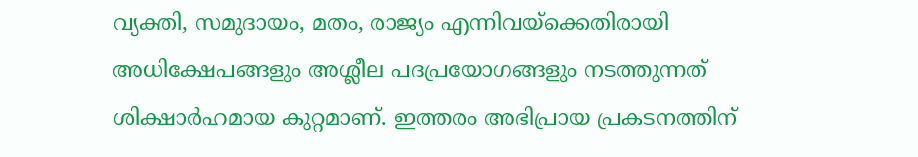വ്യക്തി, സമുദായം, മതം, രാജ്യം എന്നിവയ്‌ക്കെതിരായി അധിക്ഷേപങ്ങളും അശ്ലീല പദപ്രയോഗങ്ങളും നടത്തുന്നത് ശിക്ഷാര്‍ഹമായ കുറ്റമാണ്. ഇത്തരം അഭിപ്രായ പ്രകടനത്തിന്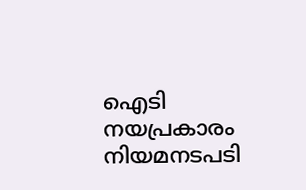ഐടി നയപ്രകാരം നിയമനടപടി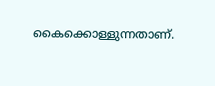കൈക്കൊള്ളുന്നതാണ്.